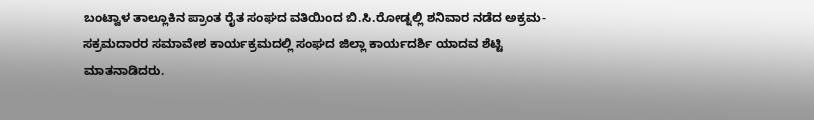ಬಂಟ್ವಾಳ ತಾಲ್ಲೂಕಿನ ಪ್ರಾಂತ ರೈತ ಸಂಘದ ವತಿಯಿಂದ ಬಿ.ಸಿ.ರೋಡ್ನಲ್ಲಿ ಶನಿವಾರ ನಡೆದ ಅಕ್ರಮ-ಸಕ್ರಮದಾರರ ಸಮಾವೇಶ ಕಾರ್ಯಕ್ರಮದಲ್ಲಿ ಸಂಘದ ಜಿಲ್ಲಾ ಕಾರ್ಯದರ್ಶಿ ಯಾದವ ಶೆಟ್ಟಿ ಮಾತನಾಡಿದರು.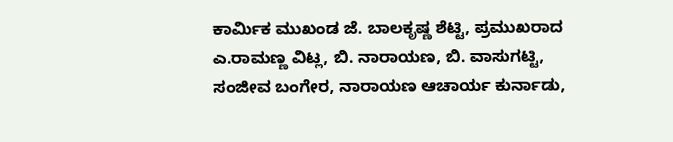ಕಾರ್ಮಿಕ ಮುಖಂಡ ಜೆ. ಬಾಲಕೃಷ್ಣ ಶೆಟ್ಟಿ, ಪ್ರಮುಖರಾದ ಎ.ರಾಮಣ್ಣ ವಿಟ್ಲ, ಬಿ. ನಾರಾಯಣ, ಬಿ. ವಾಸುಗಟ್ಟಿ, ಸಂಜೀವ ಬಂಗೇರ, ನಾರಾಯಣ ಆಚಾರ್ಯ ಕುರ್ನಾಡು,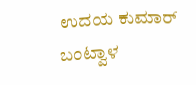ಉದಯ ಕುಮಾರ್ ಬಂಟ್ವಾಳ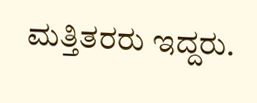ಮತ್ತಿತರರು ಇದ್ದರು.